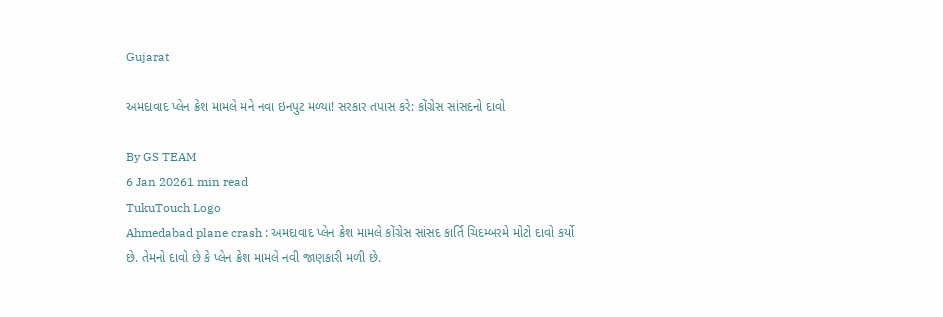Gujarat

અમદાવાદ પ્લેન ક્રેશ મામલે મને નવા ઇનપુટ મળ્યા! સરકાર તપાસ કરે: કોંગ્રેસ સાંસદનો દાવો

By GS TEAM
6 Jan 20261 min read
TukuTouch Logo
Ahmedabad plane crash : અમદાવાદ પ્લેન ક્રેશ મામલે કોંગ્રેસ સાંસદ કાર્તિ ચિદમ્બરમે મોટો દાવો કર્યો છે. તેમનો દાવો છે કે પ્લેન ક્રેશ મામલે નવી જાણકારી મળી છે.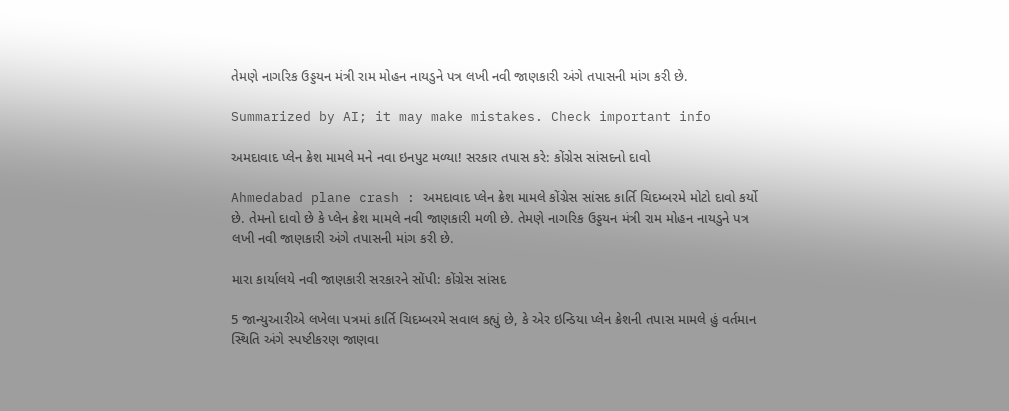તેમણે નાગરિક ઉડ્ડયન મંત્રી રામ મોહન નાયડુને પત્ર લખી નવી જાણકારી અંગે તપાસની માંગ કરી છે.

Summarized by AI; it may make mistakes. Check important info

અમદાવાદ પ્લેન ક્રેશ મામલે મને નવા ઇનપુટ મળ્યા! સરકાર તપાસ કરે: કોંગ્રેસ સાંસદનો દાવો

Ahmedabad plane crash : અમદાવાદ પ્લેન ક્રેશ મામલે કોંગ્રેસ સાંસદ કાર્તિ ચિદમ્બરમે મોટો દાવો કર્યો છે. તેમનો દાવો છે કે પ્લેન ક્રેશ મામલે નવી જાણકારી મળી છે. તેમણે નાગરિક ઉડ્ડયન મંત્રી રામ મોહન નાયડુને પત્ર લખી નવી જાણકારી અંગે તપાસની માંગ કરી છે.

મારા કાર્યાલયે નવી જાણકારી સરકારને સોંપી: કોંગ્રેસ સાંસદ

5 જાન્યુઆરીએ લખેલા પત્રમાં કાર્તિ ચિદમ્બરમે સવાલ કહ્યું છે, કે એર ઇન્ડિયા પ્લેન ક્રેશની તપાસ મામલે હું વર્તમાન સ્થિતિ અંગે સ્પષ્ટીકરણ જાણવા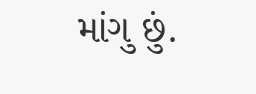માંગુ છું.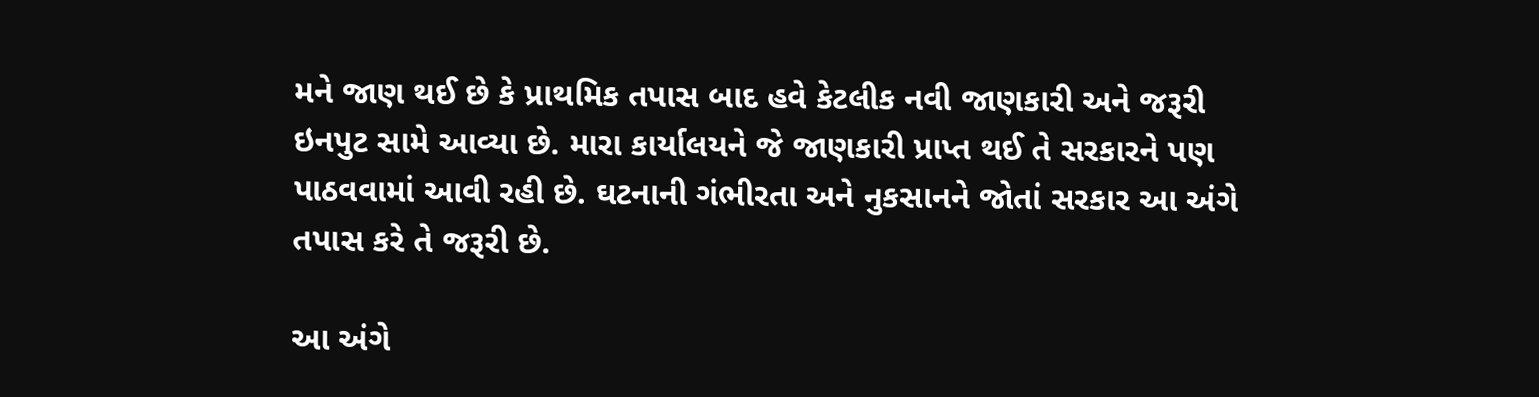મને જાણ થઈ છે કે પ્રાથમિક તપાસ બાદ હવે કેટલીક નવી જાણકારી અને જરૂરી ઇનપુટ સામે આવ્યા છે. મારા કાર્યાલયને જે જાણકારી પ્રાપ્ત થઈ તે સરકારને પણ પાઠવવામાં આવી રહી છે. ઘટનાની ગંભીરતા અને નુકસાનને જોતાં સરકાર આ અંગે તપાસ કરે તે જરૂરી છે.

આ અંગે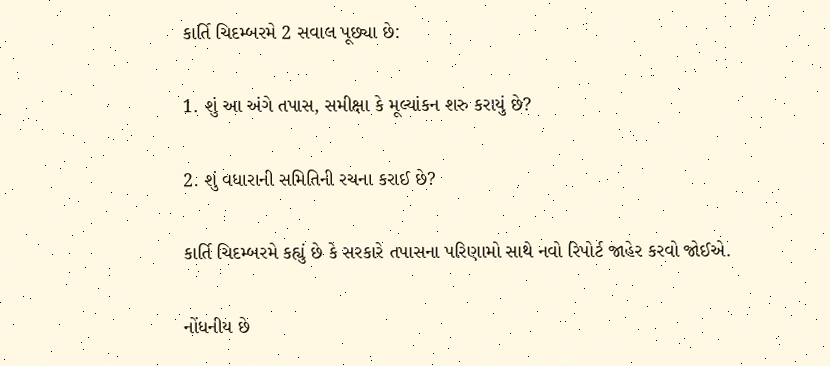કાર્તિ ચિદમ્બરમે 2 સવાલ પૂછ્યા છે:

1. શું આ અંગે તપાસ, સમીક્ષા કે મૂલ્યાંકન શરુ કરાયું છે?

2. શું વધારાની સમિતિની રચના કરાઈ છે?

કાર્તિ ચિદમ્બરમે કહ્યું છે કે સરકારે તપાસના પરિણામો સાથે નવો રિપોર્ટ જાહેર કરવો જોઈએ.

નોંધનીય છે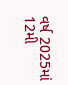વર્ષ 2025માં 12મી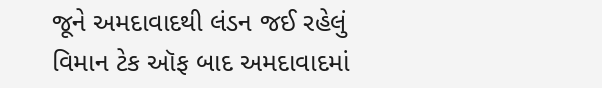જૂને અમદાવાદથી લંડન જઈ રહેલું વિમાન ટેક ઑફ બાદ અમદાવાદમાં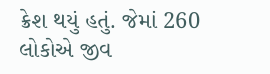ક્રેશ થયું હતું. જેમાં 260 લોકોએ જીવ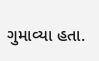ગુમાવ્યા હતા.